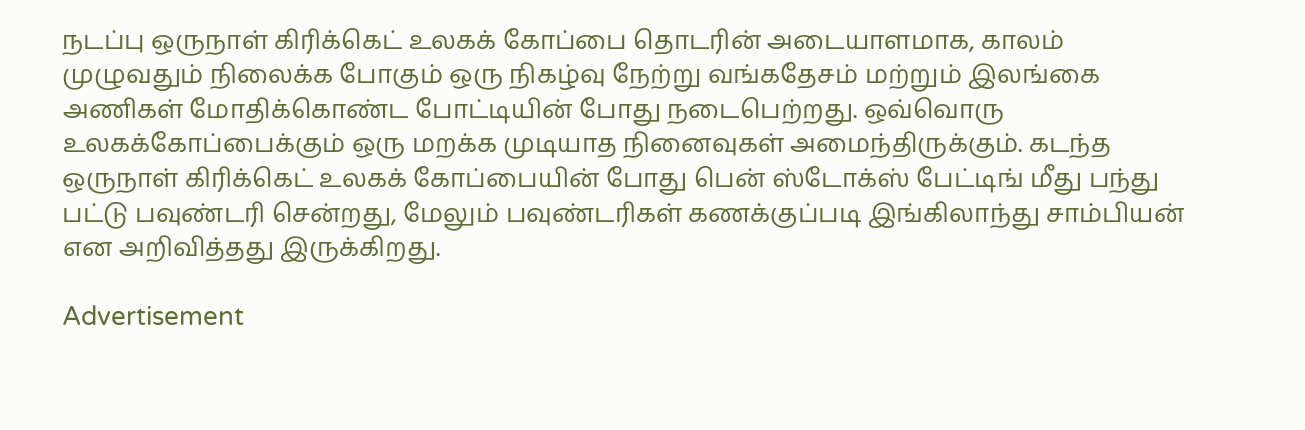நடப்பு ஒருநாள் கிரிக்கெட் உலகக் கோப்பை தொடரின் அடையாளமாக, காலம் முழுவதும் நிலைக்க போகும் ஒரு நிகழ்வு நேற்று வங்கதேசம் மற்றும் இலங்கை அணிகள் மோதிக்கொண்ட போட்டியின் போது நடைபெற்றது. ஒவ்வொரு உலகக்கோப்பைக்கும் ஒரு மறக்க முடியாத நினைவுகள் அமைந்திருக்கும். கடந்த ஒருநாள் கிரிக்கெட் உலகக் கோப்பையின் போது பென் ஸ்டோக்ஸ் பேட்டிங் மீது பந்து பட்டு பவுண்டரி சென்றது, மேலும் பவுண்டரிகள் கணக்குப்படி இங்கிலாந்து சாம்பியன் என அறிவித்தது இருக்கிறது.

Advertisement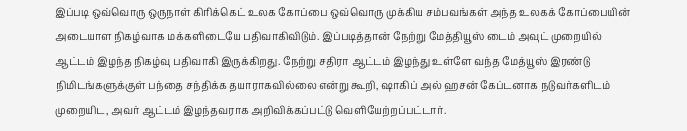இப்படி ஒவ்வொரு ஒருநாள் கிரிக்கெட் உலக கோப்பை ஒவ்வொரு முக்கிய சம்பவங்கள் அந்த உலகக் கோப்பையின் அடையாள நிகழ்வாக மக்களிடையே பதிவாகிவிடும். இப்படித்தான் நேற்று மேத்தியூஸ் டைம் அவுட் முறையில் ஆட்டம் இழந்த நிகழ்வு பதிவாகி இருக்கிறது. நேற்று சதிரா ஆட்டம் இழந்து உள்ளே வந்த மேத்யூஸ் இரண்டு நிமிடங்களுக்குள் பந்தை சந்திக்க தயாராகவில்லை என்று கூறி, ஷாகிப் அல் ஹசன் கேப்டனாக நடுவர்களிடம் முறையிட, அவர் ஆட்டம் இழந்தவராக அறிவிக்கப்பட்டு வெளியேற்றப்பட்டார்.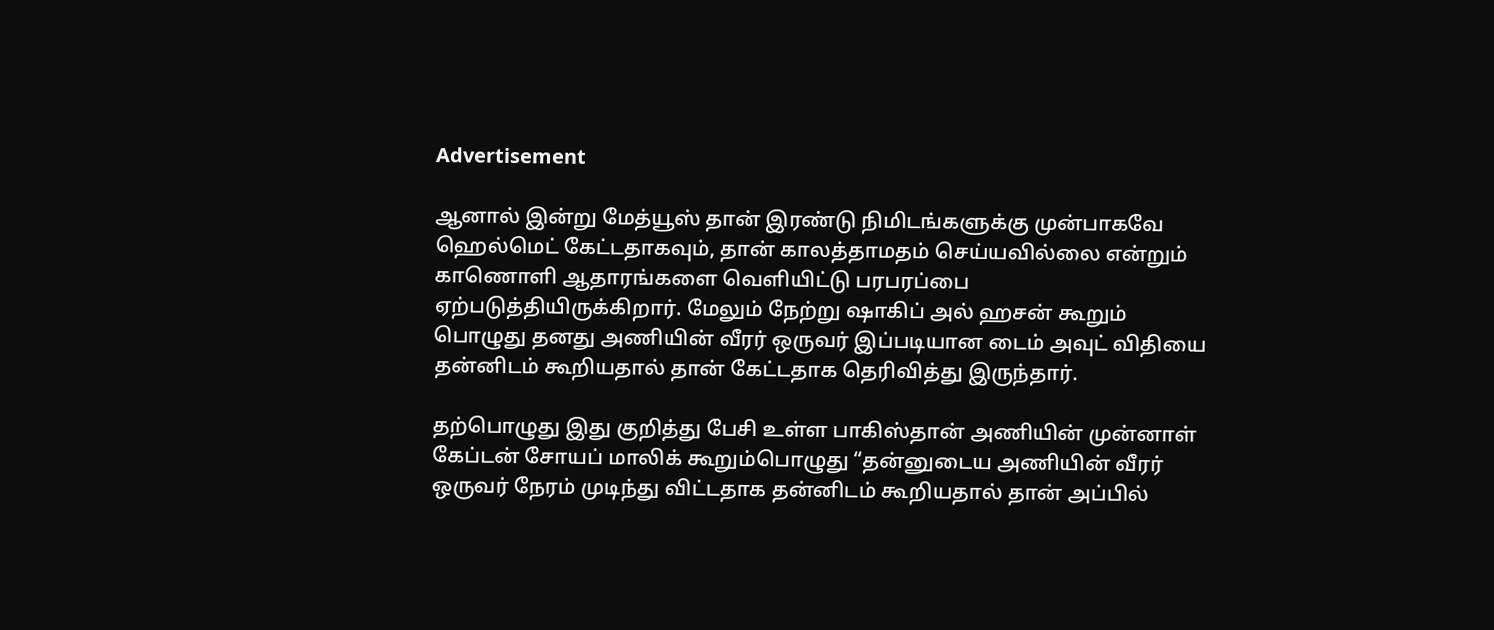Advertisement

ஆனால் இன்று மேத்யூஸ் தான் இரண்டு நிமிடங்களுக்கு முன்பாகவே ஹெல்மெட் கேட்டதாகவும், தான் காலத்தாமதம் செய்யவில்லை என்றும் காணொளி ஆதாரங்களை வெளியிட்டு பரபரப்பை ஏற்படுத்தியிருக்கிறார். மேலும் நேற்று ஷாகிப் அல் ஹசன் கூறும் பொழுது தனது அணியின் வீரர் ஒருவர் இப்படியான டைம் அவுட் விதியை தன்னிடம் கூறியதால் தான் கேட்டதாக தெரிவித்து இருந்தார்.

தற்பொழுது இது குறித்து பேசி உள்ள பாகிஸ்தான் அணியின் முன்னாள் கேப்டன் சோயப் மாலிக் கூறும்பொழுது “தன்னுடைய அணியின் வீரர் ஒருவர் நேரம் முடிந்து விட்டதாக தன்னிடம் கூறியதால் தான் அப்பில்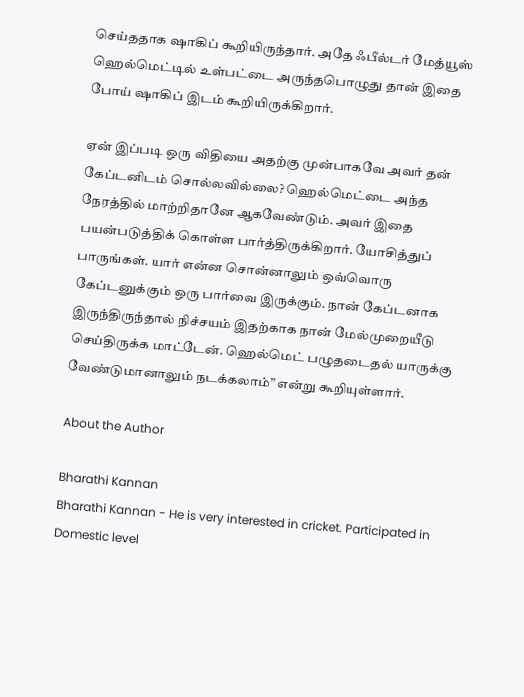செய்ததாக ஷாகிப் கூறியிருந்தார். அதே ஃபீல்டர் மேத்யூஸ் ஹெல்மெட்டில் உள்பட்டை அருந்தபொழுது தான் இதை போய் ஷாகிப் இடம் கூறியிருக்கிறார்.

ஏன் இப்படி ஒரு விதியை அதற்கு முன்பாகவே அவர் தன் கேப்டனிடம் சொல்லவில்லை? ஹெல்மெட்டை அந்த நேரத்தில் மாற்றிதானே ஆகவேண்டும். அவர் இதை பயன்படுத்திக் கொள்ள பார்த்திருக்கிறார். யோசித்துப் பாருங்கள். யார் என்ன சொன்னாலும் ஒவ்வொரு கேப்டனுக்கும் ஒரு பார்வை இருக்கும். நான் கேப்டனாக இருந்திருந்தால் நிச்சயம் இதற்காக நான் மேல்முறையீடு செய்திருக்க மாட்டேன். ஹெல்மெட் பழுதடைதல் யாருக்கு வேண்டுமானாலும் நடக்கலாம்” என்று கூறியுள்ளார்.

About the Author

Bharathi Kannan
Bharathi Kannan - He is very interested in cricket. Participated in Domestic level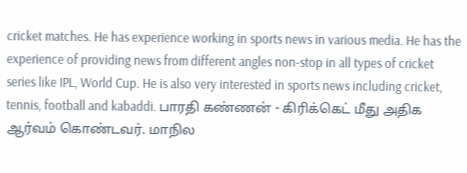cricket matches. He has experience working in sports news in various media. He has the experience of providing news from different angles non-stop in all types of cricket series like IPL, World Cup. He is also very interested in sports news including cricket, tennis, football and kabaddi. பாரதி கண்ணன் - கிரிக்கெட் மீது அதிக ஆர்வம் கொண்டவர். மாநில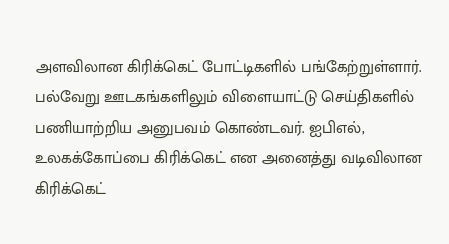அளவிலான கிரிக்கெட் போட்டிகளில் பங்கேற்றுள்ளார். பல்வேறு ஊடகங்களிலும் விளையாட்டு செய்திகளில் பணியாற்றிய அனுபவம் கொண்டவர். ஐபிஎல், உலகக்கோப்பை கிரிக்கெட் என அனைத்து வடிவிலான கிரிக்கெட்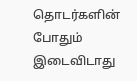தொடர்களின் போதும் இடைவிடாது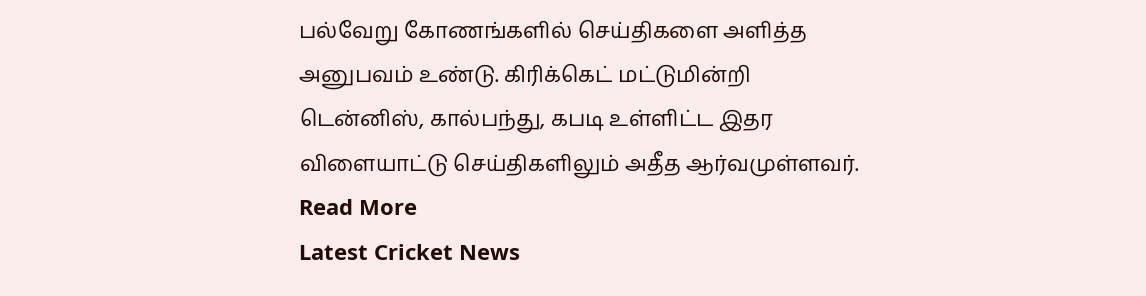பல்வேறு கோணங்களில் செய்திகளை அளித்த அனுபவம் உண்டு. கிரிக்கெட் மட்டுமின்றி டென்னிஸ், கால்பந்து, கபடி உள்ளிட்ட இதர விளையாட்டு செய்திகளிலும் அதீத ஆர்வமுள்ளவர். Read More
Latest Cricket News